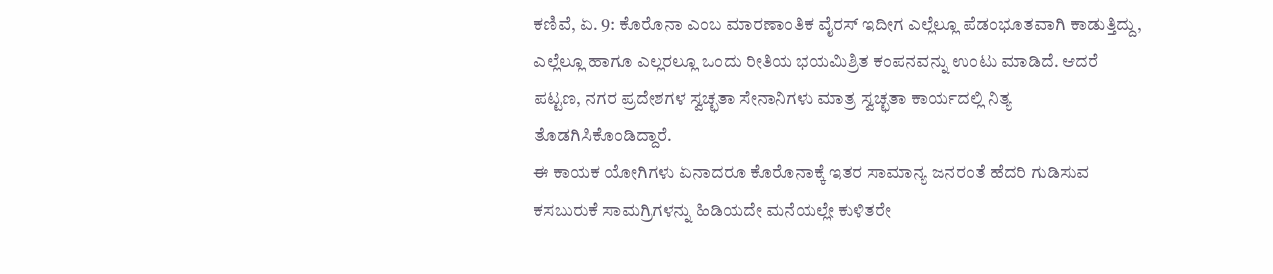ಕಣಿವೆ, ಏ. 9: ಕೊರೊನಾ ಎಂಬ ಮಾರಣಾಂತಿಕ ವೈರಸ್ ಇದೀಗ ಎಲ್ಲೆಲ್ಲೂ ಪೆಡಂಭೂತವಾಗಿ ಕಾಡುತ್ತಿದ್ದು, ಎಲ್ಲೆಲ್ಲೂ ಹಾಗೂ ಎಲ್ಲರಲ್ಲೂ ಒಂದು ರೀತಿಯ ಭಯಮಿಶ್ರಿತ ಕಂಪನವನ್ನು ಉಂಟು ಮಾಡಿದೆ. ಆದರೆ ಪಟ್ಟಣ, ನಗರ ಪ್ರದೇಶಗಳ ಸ್ವಚ್ಛತಾ ಸೇನಾನಿಗಳು ಮಾತ್ರ ಸ್ವಚ್ಛತಾ ಕಾರ್ಯದಲ್ಲಿ ನಿತ್ಯ ತೊಡಗಿಸಿಕೊಂಡಿದ್ದಾರೆ.
ಈ ಕಾಯಕ ಯೋಗಿಗಳು ಏನಾದರೂ ಕೊರೊನಾಕ್ಕೆ ಇತರ ಸಾಮಾನ್ಯ ಜನರಂತೆ ಹೆದರಿ ಗುಡಿಸುವ ಕಸಬುರುಕೆ ಸಾಮಗ್ರಿಗಳನ್ನು ಹಿಡಿಯದೇ ಮನೆಯಲ್ಲೇ ಕುಳಿತರೇ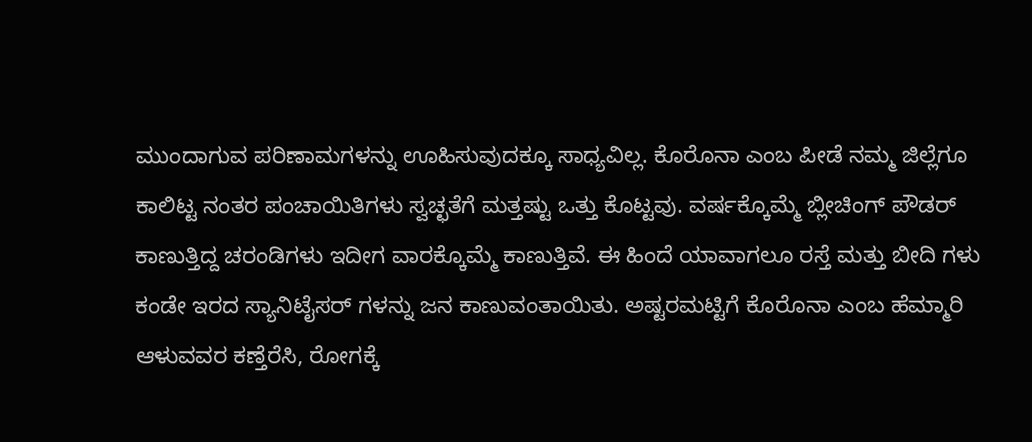ಮುಂದಾಗುವ ಪರಿಣಾಮಗಳನ್ನು ಊಹಿಸುವುದಕ್ಕೂ ಸಾಧ್ಯವಿಲ್ಲ. ಕೊರೊನಾ ಎಂಬ ಪೀಡೆ ನಮ್ಮ ಜಿಲ್ಲೆಗೂ ಕಾಲಿಟ್ಟ ನಂತರ ಪಂಚಾಯಿತಿಗಳು ಸ್ವಚ್ಛತೆಗೆ ಮತ್ತಷ್ಟು ಒತ್ತು ಕೊಟ್ಟವು. ವರ್ಷಕ್ಕೊಮ್ಮೆ ಬ್ಲೀಚಿಂಗ್ ಪೌಡರ್ ಕಾಣುತ್ತಿದ್ದ ಚರಂಡಿಗಳು ಇದೀಗ ವಾರಕ್ಕೊಮ್ಮೆ ಕಾಣುತ್ತಿವೆ. ಈ ಹಿಂದೆ ಯಾವಾಗಲೂ ರಸ್ತೆ ಮತ್ತು ಬೀದಿ ಗಳು ಕಂಡೇ ಇರದ ಸ್ಯಾನಿಟೈಸರ್ ಗಳನ್ನು ಜನ ಕಾಣುವಂತಾಯಿತು. ಅಷ್ಟರಮಟ್ಟಿಗೆ ಕೊರೊನಾ ಎಂಬ ಹೆಮ್ಮಾರಿ ಆಳುವವರ ಕಣ್ತೆರೆಸಿ, ರೋಗಕ್ಕೆ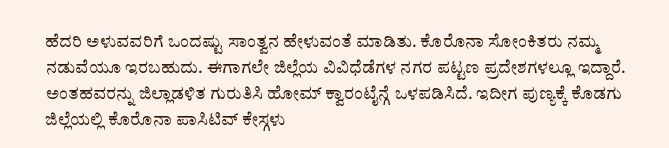ಹೆದರಿ ಅಳುವವರಿಗೆ ಒಂದಷ್ಟು ಸಾಂತ್ವನ ಹೇಳುವಂತೆ ಮಾಡಿತು. ಕೊರೊನಾ ಸೋಂಕಿತರು ನಮ್ಮ ನಡುವೆಯೂ ಇರಬಹುದು. ಈಗಾಗಲೇ ಜಿಲ್ಲೆಯ ವಿವಿಧೆಡೆಗಳ ನಗರ ಪಟ್ಟಣ ಪ್ರದೇಶಗಳಲ್ಲೂ ಇದ್ದಾರೆ. ಅಂತಹವರನ್ನು ಜಿಲ್ಲಾಡಳಿತ ಗುರುತಿಸಿ ಹೋಮ್ ಕ್ವಾರಂಟೈನ್ಗೆ ಒಳಪಡಿಸಿದೆ. ಇದೀಗ ಪುಣ್ಯಕ್ಕೆ ಕೊಡಗು ಜಿಲ್ಲೆಯಲ್ಲಿ ಕೊರೊನಾ ಪಾಸಿಟಿವ್ ಕೇಸ್ಗಳು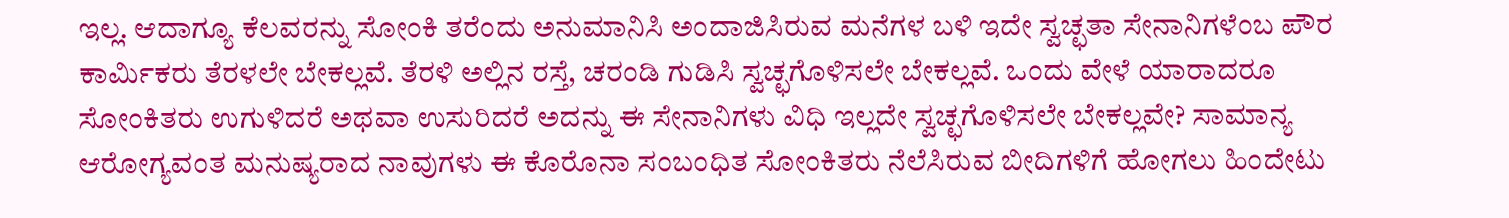ಇಲ್ಲ. ಆದಾಗ್ಯೂ ಕೆಲವರನ್ನು ಸೋಂಕಿ ತರೆಂದು ಅನುಮಾನಿಸಿ ಅಂದಾಜಿಸಿರುವ ಮನೆಗಳ ಬಳಿ ಇದೇ ಸ್ವಚ್ಛತಾ ಸೇನಾನಿಗಳೆಂಬ ಪೌರ ಕಾರ್ಮಿಕರು ತೆರಳಲೇ ಬೇಕಲ್ಲವೆ. ತೆರಳಿ ಅಲ್ಲಿನ ರಸ್ತೆ, ಚರಂಡಿ ಗುಡಿಸಿ ಸ್ವಚ್ಛಗೊಳಿಸಲೇ ಬೇಕಲ್ಲವೆ. ಒಂದು ವೇಳೆ ಯಾರಾದರೂ ಸೋಂಕಿತರು ಉಗುಳಿದರೆ ಅಥವಾ ಉಸುರಿದರೆ ಅದನ್ನು ಈ ಸೇನಾನಿಗಳು ವಿಧಿ ಇಲ್ಲದೇ ಸ್ವಚ್ಛಗೊಳಿಸಲೇ ಬೇಕಲ್ಲವೇ? ಸಾಮಾನ್ಯ ಆರೋಗ್ಯವಂತ ಮನುಷ್ಯರಾದ ನಾವುಗಳು ಈ ಕೊರೊನಾ ಸಂಬಂಧಿತ ಸೋಂಕಿತರು ನೆಲೆಸಿರುವ ಬೀದಿಗಳಿಗೆ ಹೋಗಲು ಹಿಂದೇಟು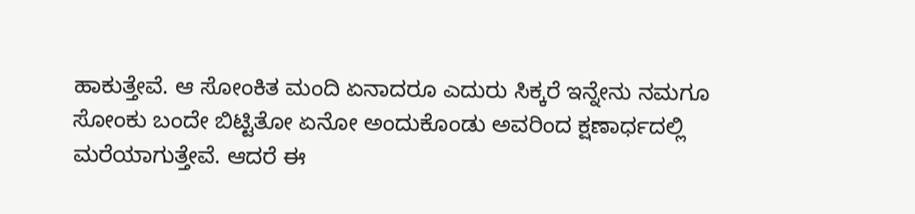ಹಾಕುತ್ತೇವೆ. ಆ ಸೋಂಕಿತ ಮಂದಿ ಏನಾದರೂ ಎದುರು ಸಿಕ್ಕರೆ ಇನ್ನೇನು ನಮಗೂ ಸೋಂಕು ಬಂದೇ ಬಿಟ್ಟಿತೋ ಏನೋ ಅಂದುಕೊಂಡು ಅವರಿಂದ ಕ್ಷಣಾರ್ಧದಲ್ಲಿ ಮರೆಯಾಗುತ್ತೇವೆ. ಆದರೆ ಈ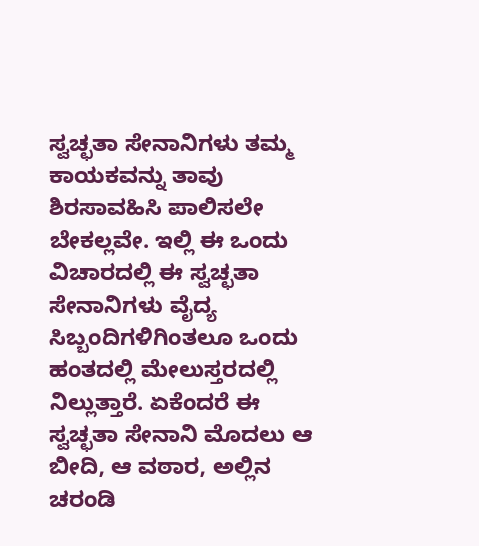ಸ್ವಚ್ಛತಾ ಸೇನಾನಿಗಳು ತಮ್ಮ ಕಾಯಕವನ್ನು ತಾವು ಶಿರಸಾವಹಿಸಿ ಪಾಲಿಸಲೇ ಬೇಕಲ್ಲವೇ. ಇಲ್ಲಿ ಈ ಒಂದು ವಿಚಾರದಲ್ಲಿ ಈ ಸ್ವಚ್ಛತಾ ಸೇನಾನಿಗಳು ವೈದ್ಯ ಸಿಬ್ಬಂದಿಗಳಿಗಿಂತಲೂ ಒಂದು ಹಂತದಲ್ಲಿ ಮೇಲುಸ್ತರದಲ್ಲಿ ನಿಲ್ಲುತ್ತಾರೆ. ಏಕೆಂದರೆ ಈ ಸ್ವಚ್ಛತಾ ಸೇನಾನಿ ಮೊದಲು ಆ ಬೀದಿ, ಆ ವಠಾರ, ಅಲ್ಲಿನ ಚರಂಡಿ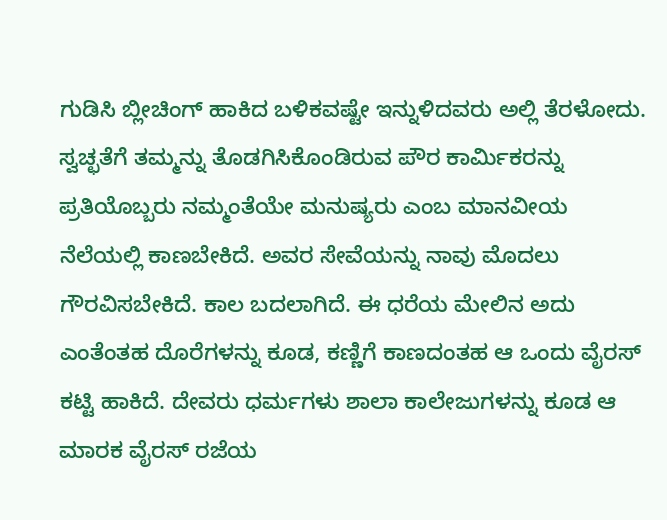ಗುಡಿಸಿ ಬ್ಲೀಚಿಂಗ್ ಹಾಕಿದ ಬಳಿಕವಷ್ಟೇ ಇನ್ನುಳಿದವರು ಅಲ್ಲಿ ತೆರಳೋದು. ಸ್ವಚ್ಛತೆಗೆ ತಮ್ಮನ್ನು ತೊಡಗಿಸಿಕೊಂಡಿರುವ ಪೌರ ಕಾರ್ಮಿಕರನ್ನು ಪ್ರತಿಯೊಬ್ಬರು ನಮ್ಮಂತೆಯೇ ಮನುಷ್ಯರು ಎಂಬ ಮಾನವೀಯ ನೆಲೆಯಲ್ಲಿ ಕಾಣಬೇಕಿದೆ. ಅವರ ಸೇವೆಯನ್ನು ನಾವು ಮೊದಲು ಗೌರವಿಸಬೇಕಿದೆ. ಕಾಲ ಬದಲಾಗಿದೆ. ಈ ಧರೆಯ ಮೇಲಿನ ಅದು ಎಂತೆಂತಹ ದೊರೆಗಳನ್ನು ಕೂಡ, ಕಣ್ಣಿಗೆ ಕಾಣದಂತಹ ಆ ಒಂದು ವೈರಸ್ ಕಟ್ಟಿ ಹಾಕಿದೆ. ದೇವರು ಧರ್ಮಗಳು ಶಾಲಾ ಕಾಲೇಜುಗಳನ್ನು ಕೂಡ ಆ ಮಾರಕ ವೈರಸ್ ರಜೆಯ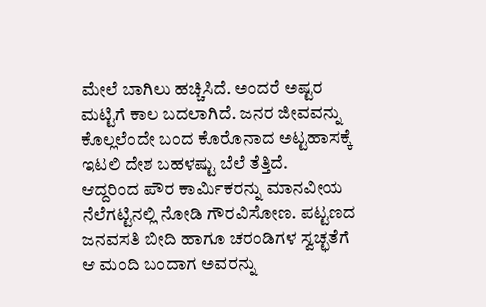ಮೇಲೆ ಬಾಗಿಲು ಹಚ್ಚಿಸಿದೆ. ಅಂದರೆ ಅಷ್ಟರ ಮಟ್ಟಿಗೆ ಕಾಲ ಬದಲಾಗಿದೆ. ಜನರ ಜೀವವನ್ನು ಕೊಲ್ಲಲೆಂದೇ ಬಂದ ಕೊರೊನಾದ ಅಟ್ಟಹಾಸಕ್ಕೆ ಇಟಲಿ ದೇಶ ಬಹಳಷ್ಟು ಬೆಲೆ ತೆತ್ತಿದೆ.
ಆದ್ದರಿಂದ ಪೌರ ಕಾರ್ಮಿಕರನ್ನು ಮಾನವೀಯ ನೆಲೆಗಟ್ಟಿನಲ್ಲಿ ನೋಡಿ ಗೌರವಿಸೋಣ. ಪಟ್ಟಣದ ಜನವಸತಿ ಬೀದಿ ಹಾಗೂ ಚರಂಡಿಗಳ ಸ್ವಚ್ಛತೆಗೆ ಆ ಮಂದಿ ಬಂದಾಗ ಅವರನ್ನು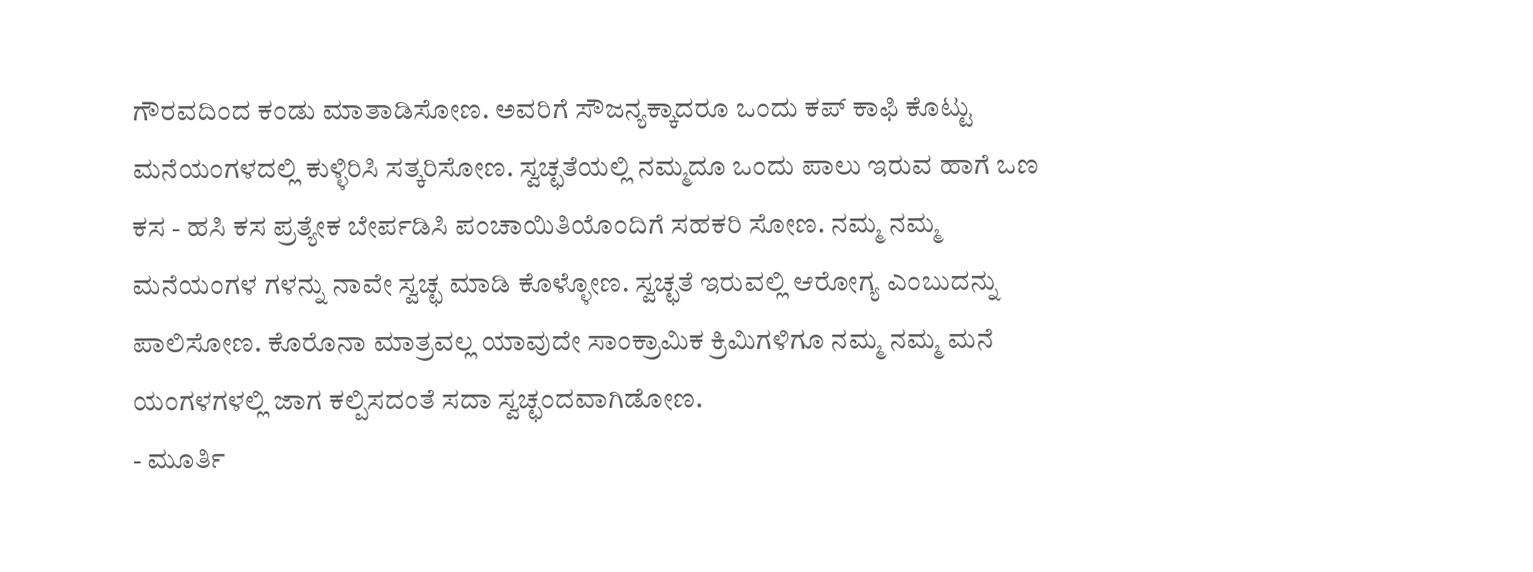ಗೌರವದಿಂದ ಕಂಡು ಮಾತಾಡಿಸೋಣ. ಅವರಿಗೆ ಸೌಜನ್ಯಕ್ಕಾದರೂ ಒಂದು ಕಪ್ ಕಾಫಿ ಕೊಟ್ಟು ಮನೆಯಂಗಳದಲ್ಲಿ ಕುಳ್ಳಿರಿಸಿ ಸತ್ಕರಿಸೋಣ. ಸ್ವಚ್ಛತೆಯಲ್ಲಿ ನಮ್ಮದೂ ಒಂದು ಪಾಲು ಇರುವ ಹಾಗೆ ಒಣ ಕಸ - ಹಸಿ ಕಸ ಪ್ರತ್ಯೇಕ ಬೇರ್ಪಡಿಸಿ ಪಂಚಾಯಿತಿಯೊಂದಿಗೆ ಸಹಕರಿ ಸೋಣ. ನಮ್ಮ ನಮ್ಮ ಮನೆಯಂಗಳ ಗಳನ್ನು ನಾವೇ ಸ್ವಚ್ಛ ಮಾಡಿ ಕೊಳ್ಳೋಣ. ಸ್ವಚ್ಛತೆ ಇರುವಲ್ಲಿ ಆರೋಗ್ಯ ಎಂಬುದನ್ನು ಪಾಲಿಸೋಣ. ಕೊರೊನಾ ಮಾತ್ರವಲ್ಲ ಯಾವುದೇ ಸಾಂಕ್ರಾಮಿಕ ಕ್ರಿಮಿಗಳಿಗೂ ನಮ್ಮ ನಮ್ಮ ಮನೆ ಯಂಗಳಗಳಲ್ಲಿ ಜಾಗ ಕಲ್ಪಿಸದಂತೆ ಸದಾ ಸ್ವಚ್ಛಂದವಾಗಿಡೋಣ.
- ಮೂರ್ತಿ